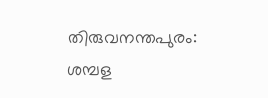തിരുവനന്തപുരം: ശമ്പള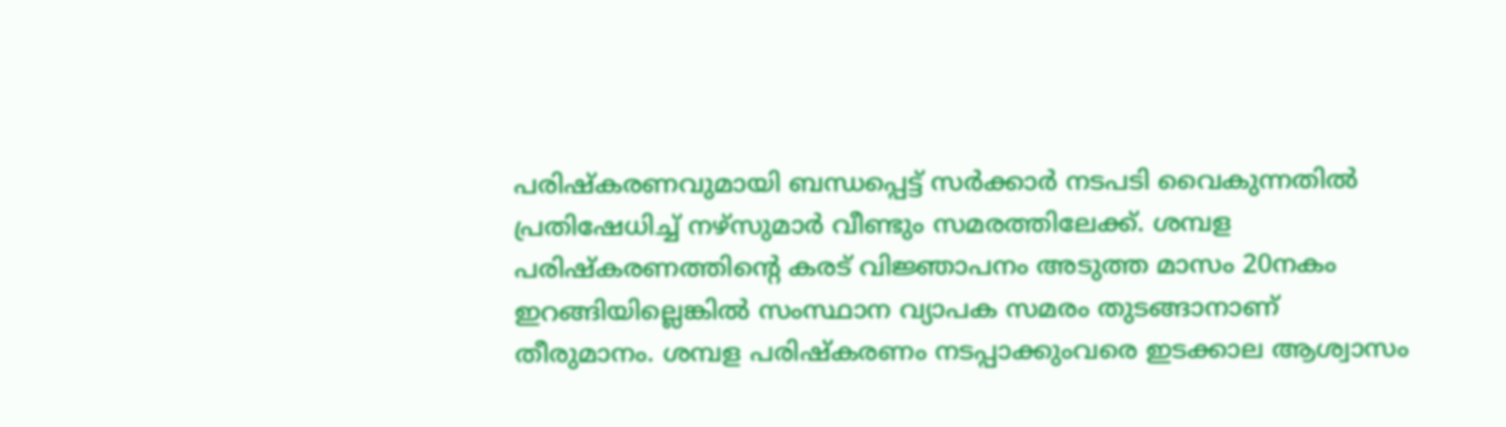പരിഷ്‌കരണവുമായി ബന്ധപ്പെട്ട് സര്‍ക്കാര്‍ നടപടി വൈകുന്നതില്‍ പ്രതിഷേധിച്ച് നഴ്‌സുമാര്‍ വീണ്ടും സമരത്തിലേക്ക്. ശമ്പള പരിഷ്‌കരണത്തിന്റെ കരട് വിജ്ഞാപനം അടുത്ത മാസം 20നകം ഇറങ്ങിയില്ലെങ്കില്‍ സംസ്ഥാന വ്യാപക സമരം തുടങ്ങാനാണ് തീരുമാനം. ശമ്പള പരിഷ്‌കരണം നടപ്പാക്കുംവരെ ഇടക്കാല ആശ്വാസം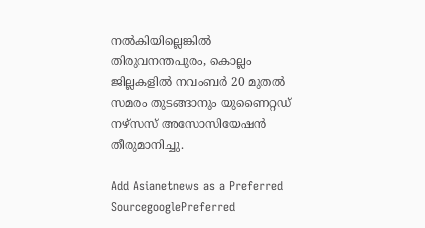നല്‍കിയില്ലെങ്കില്‍ തിരുവനന്തപുരം, കൊല്ലം ജില്ലകളില്‍ നവംബര്‍ 20 മുതല്‍ സമരം തുടങ്ങാനും യുണൈറ്റഡ് നഴ്‌സസ് അസോസിയേഷന്‍ തീരുമാനിച്ചു.

Add Asianetnews as a Preferred SourcegooglePreferred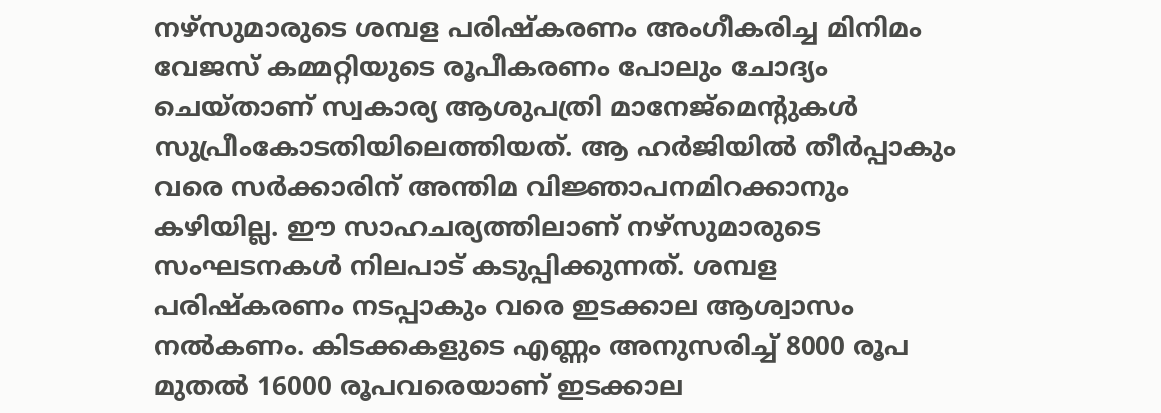നഴ്‌സുമാരുടെ ശമ്പള പരിഷ്‌കരണം അംഗീകരിച്ച മിനിമം വേജസ് കമ്മറ്റിയുടെ രൂപീകരണം പോലും ചോദ്യം ചെയ്താണ് സ്വകാര്യ ആശുപത്രി മാനേജ്‌മെന്റുകള്‍ സുപ്രീംകോടതിയിലെത്തിയത്. ആ ഹര്‍ജിയില്‍ തീര്‍പ്പാകും വരെ സര്‍ക്കാരിന് അന്തിമ വിജ്ഞാപനമിറക്കാനും കഴിയില്ല. ഈ സാഹചര്യത്തിലാണ് നഴ്‌സുമാരുടെ സംഘടനകള്‍ നിലപാട് കടുപ്പിക്കുന്നത്. ശമ്പള പരിഷ്‌കരണം നടപ്പാകും വരെ ഇടക്കാല ആശ്വാസം നല്‍കണം. കിടക്കകളുടെ എണ്ണം അനുസരിച്ച് 8000 രൂപ മുതല്‍ 16000 രൂപവരെയാണ് ഇടക്കാല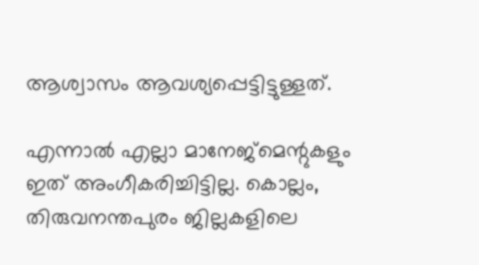ആശ്വാസം ആവശ്യപ്പെട്ടിട്ടുള്ളത്.

എന്നാല്‍ എല്ലാ മാനേജ്‌മെന്റുകളും ഇത് അംഗീകരിച്ചിട്ടില്ല. കൊല്ലം, തിരുവനന്തപുരം ജില്ലകളിലെ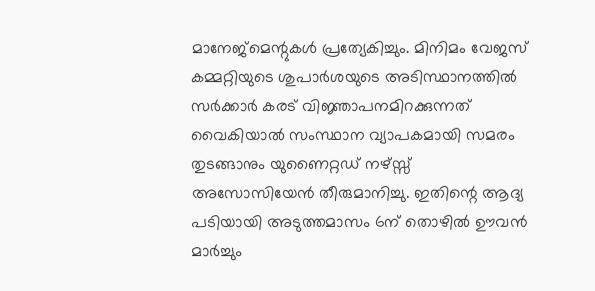മാനേജ്‌മെന്റുകള്‍ പ്രത്യേകിച്ചും. മിനിമം വേജസ് കമ്മറ്റിയുടെ ശുപാര്‍ശയുടെ അടിസ്ഥാനത്തില്‍ സര്‍ക്കാര്‍ കരട് വിജ്ഞാപനമിറക്കുന്നത് വൈകിയാല്‍ സംസ്ഥാന വ്യാപകമായി സമരം തുടങ്ങാനും യുണൈറ്റഡ് നഴ്സ്സ് അസോസിയേന്‍ തീരുമാനിച്ചു. ഇതിന്റെ ആദ്യ പടിയായി അടുത്തമാസം 6ന് തൊഴില്‍ ഊവന്‍ മാര്‍ച്ചും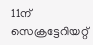11ന് സെക്രട്ടേറിയറ്റ്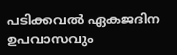പടിക്കവല്‍ ഏകജദിന ഉപവാസവും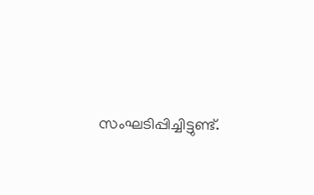സംഘടിപ്പിച്ചിട്ടുണ്ട്.